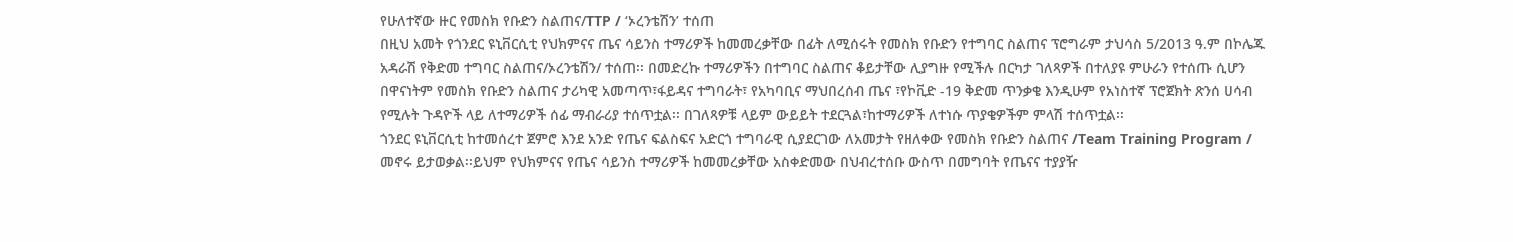የሁለተኛው ዙር የመስክ የቡድን ስልጠና/TTP / ‘ኦረንቴሽን’ ተሰጠ
በዚህ አመት የጎንደር ዩኒቨርሲቲ የህክምናና ጤና ሳይንስ ተማሪዎች ከመመረቃቸው በፊት ለሚሰሩት የመስክ የቡድን የተግባር ስልጠና ፕሮግራም ታህሳስ 5/2013 ዓ.ም በኮሌጁ አዳራሽ የቅድመ ተግባር ስልጠና/ኦረንቴሽን/ ተሰጠ፡፡ በመድረኩ ተማሪዎችን በተግባር ስልጠና ቆይታቸው ሊያግዙ የሚችሉ በርካታ ገለጻዎች በተለያዩ ምሁራን የተሰጡ ሲሆን በዋናነትም የመስክ የቡድን ስልጠና ታሪካዊ አመጣጥ፣ፋይዳና ተግባራት፣ የአካባቢና ማህበረሰብ ጤና ፣የኮቪድ -19 ቅድመ ጥንቃቄ እንዲሁም የአነስተኛ ፕሮጀክት ጽንሰ ሀሳብ የሚሉት ጉዳዮች ላይ ለተማሪዎች ሰፊ ማብራሪያ ተሰጥቷል፡፡ በገለጻዎቹ ላይም ውይይት ተደርጓል፣ከተማሪዎች ለተነሱ ጥያቄዎችም ምላሽ ተሰጥቷል፡፡
ጎንደር ዩኒቨርሲቲ ከተመሰረተ ጀምሮ እንደ አንድ የጤና ፍልስፍና አድርጎ ተግባራዊ ሲያደርገው ለአመታት የዘለቀው የመስክ የቡድን ስልጠና /Team Training Program / መኖሩ ይታወቃል፡፡ይህም የህክምናና የጤና ሳይንስ ተማሪዎች ከመመረቃቸው አስቀድመው በህብረተሰቡ ውስጥ በመግባት የጤናና ተያያዥ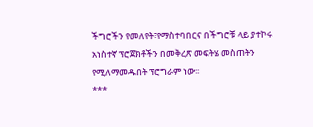ችግሮችን የመለየት፣የማስተባበርና በችግሮቹ ላይ ያተኮሩ አነስተኛ ፕሮጀክቶችን በመቅረጽ መፍትሄ መስጠትን የሚለማመዱበት ፕሮግራም ነው፡፡
***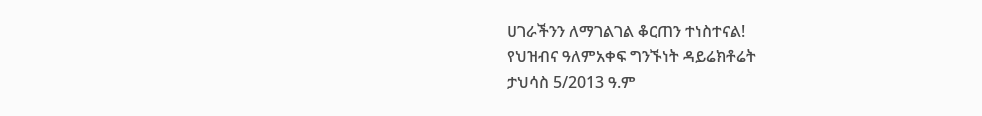ሀገራችንን ለማገልገል ቆርጠን ተነስተናል!
የህዝብና ዓለምአቀፍ ግንኙነት ዳይሬክቶሬት
ታህሳስ 5/2013 ዓ.ም